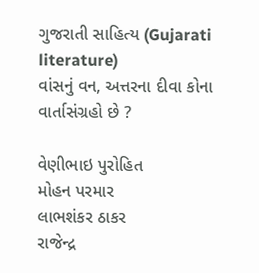ગુજરાતી સાહિત્ય (Gujarati literature)
વાંસનું વન, અત્તરના દીવા કોના વાર્તાસંગ્રહો છે ?

વેણીભાઇ પુરોહિત
મોહન પરમાર
લાભશંકર ઠાકર
રાજેન્દ્ર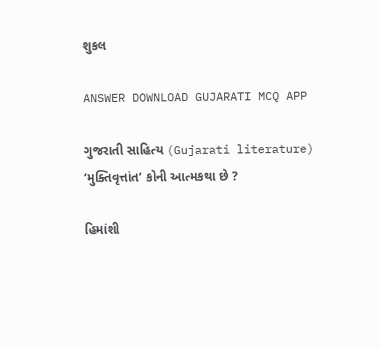શુકલ

ANSWER DOWNLOAD GUJARATI MCQ APP

ગુજરાતી સાહિત્ય (Gujarati literature)
‘મુક્તિવૃત્તાંત’ કોની આત્મકથા છે ?

હિમાંશી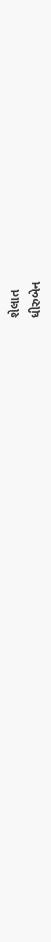શેલાત
ધીરુબેન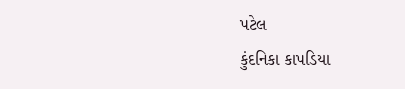પટેલ
કુંદનિકા કાપડિયા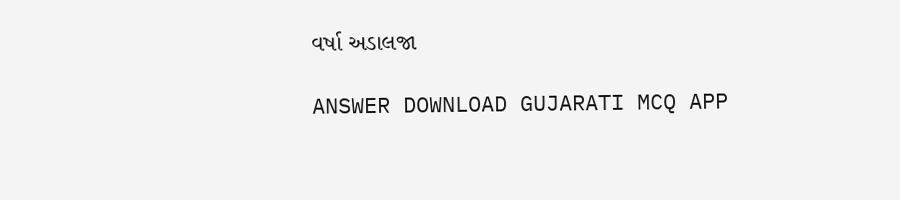વર્ષા અડાલજા

ANSWER DOWNLOAD GUJARATI MCQ APP